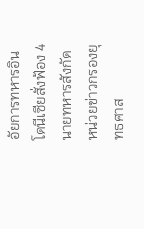อัยการทหารอินโดนีเซียสั่งฟ้อง 4 นายทหารสังกัดหน่วยข่าวกรองยุทธศาส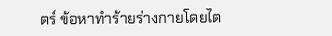ตร์ ข้อหาทำร้ายร่างกายโดยไต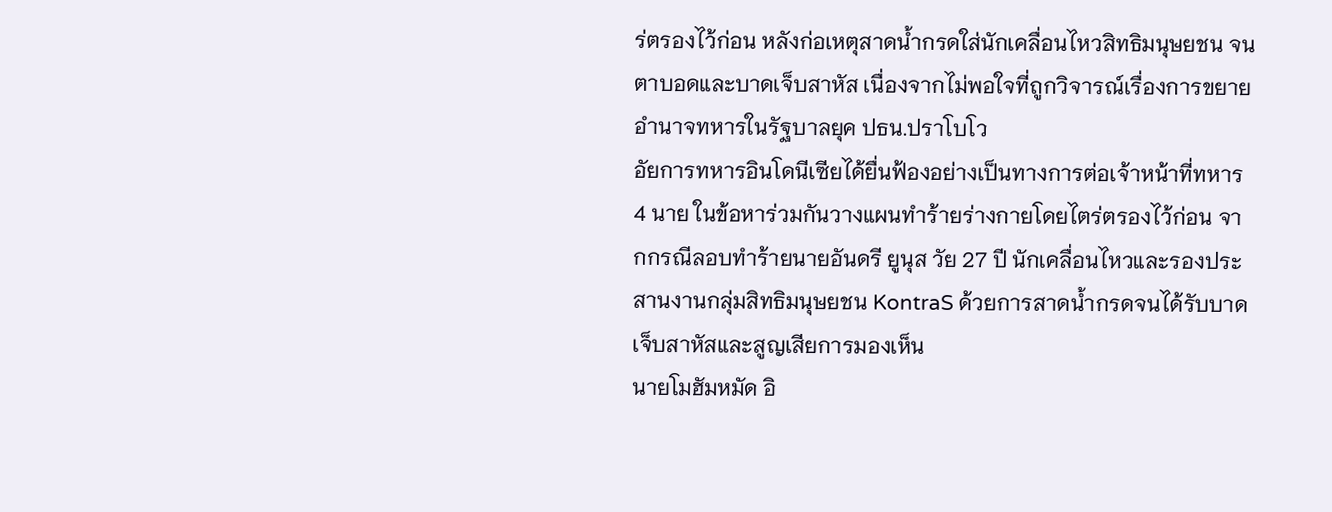ร่ตรองไว้ก่อน หลังก่อเหตุสาดน้ำกรดใส่นักเคลื่อนไหวสิทธิมนุษยชน จนตาบอดและบาดเจ็บสาหัส เนื่องจากไม่พอใจที่ถูกวิจารณ์เรื่องการขยายอำนาจทหารในรัฐบาลยุค ปธน.ปราโบโว
อัยการทหารอินโดนีเซียได้ยื่นฟ้องอย่างเป็นทางการต่อเจ้าหน้าที่ทหาร 4 นาย ในข้อหาร่วมกันวางแผนทำร้ายร่างกายโดยไตร่ตรองไว้ก่อน จากกรณีลอบทำร้ายนายอันดรี ยูนุส วัย 27 ปี นักเคลื่อนไหวและรองประสานงานกลุ่มสิทธิมนุษยชน KontraS ด้วยการสาดน้ำกรดจนได้รับบาดเจ็บสาหัสและสูญเสียการมองเห็น
นายโมฮัมหมัด อิ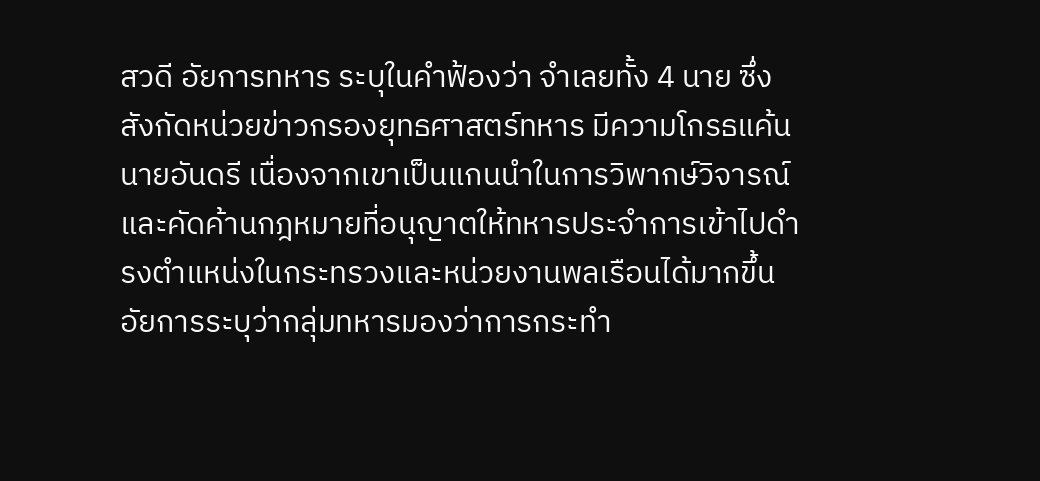สวดี อัยการทหาร ระบุในคำฟ้องว่า จำเลยทั้ง 4 นาย ซึ่งสังกัดหน่วยข่าวกรองยุทธศาสตร์ทหาร มีความโกรธแค้นนายอันดรี เนื่องจากเขาเป็นแกนนำในการวิพากษ์วิจารณ์และคัดค้านกฎหมายที่อนุญาตให้ทหารประจำการเข้าไปดำรงตำแหน่งในกระทรวงและหน่วยงานพลเรือนได้มากขึ้น
อัยการระบุว่ากลุ่มทหารมองว่าการกระทำ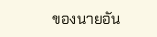ของนายอัน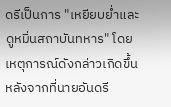ดรีเป็นการ "เหยียบย่ำและดูหมิ่นสถาบันทหาร" โดยเหตุการณ์ดังกล่าวเกิดขึ้นหลังจากที่นายอันดรี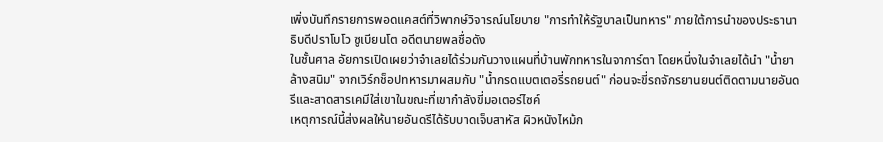เพิ่งบันทึกรายการพอดแคสต์ที่วิพากษ์วิจารณ์นโยบาย "การทำให้รัฐบาลเป็นทหาร" ภายใต้การนำของประธานาธิบดีปราโบโว ซูเบียนโต อดีตนายพลชื่อดัง
ในชั้นศาล อัยการเปิดเผยว่าจำเลยได้ร่วมกันวางแผนที่บ้านพักทหารในจาการ์ตา โดยหนึ่งในจำเลยได้นำ "น้ำยาล้างสนิม" จากเวิร์กช็อปทหารมาผสมกับ "น้ำกรดแบตเตอรี่รถยนต์" ก่อนจะขี่รถจักรยานยนต์ติดตามนายอันดรีและสาดสารเคมีใส่เขาในขณะที่เขากำลังขี่มอเตอร์ไซค์
เหตุการณ์นี้ส่งผลให้นายอันดรีได้รับบาดเจ็บสาหัส ผิวหนังไหม้ก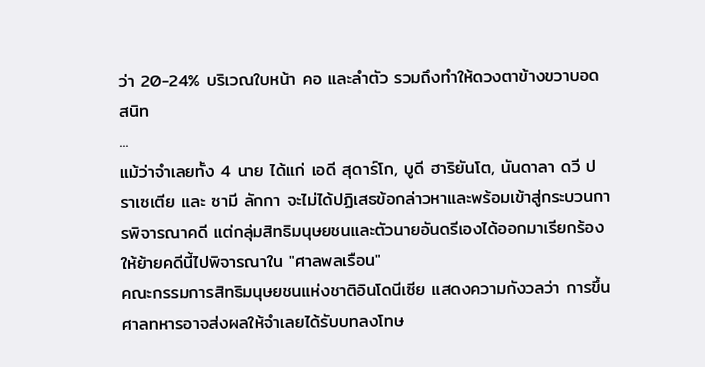ว่า 20-24% บริเวณใบหน้า คอ และลำตัว รวมถึงทำให้ดวงตาข้างขวาบอดสนิท
...
แม้ว่าจำเลยทั้ง 4 นาย ได้แก่ เอดี สุดาร์โก, บูดี ฮาริยันโต, นันดาลา ดวี ปราเซเตีย และ ซามี ลักกา จะไม่ได้ปฏิเสธข้อกล่าวหาและพร้อมเข้าสู่กระบวนการพิจารณาคดี แต่กลุ่มสิทธิมนุษยชนและตัวนายอันดรีเองได้ออกมาเรียกร้องให้ย้ายคดีนี้ไปพิจารณาใน "ศาลพลเรือน"
คณะกรรมการสิทธิมนุษยชนแห่งชาติอินโดนีเซีย แสดงความกังวลว่า การขึ้นศาลทหารอาจส่งผลให้จำเลยได้รับบทลงโทษ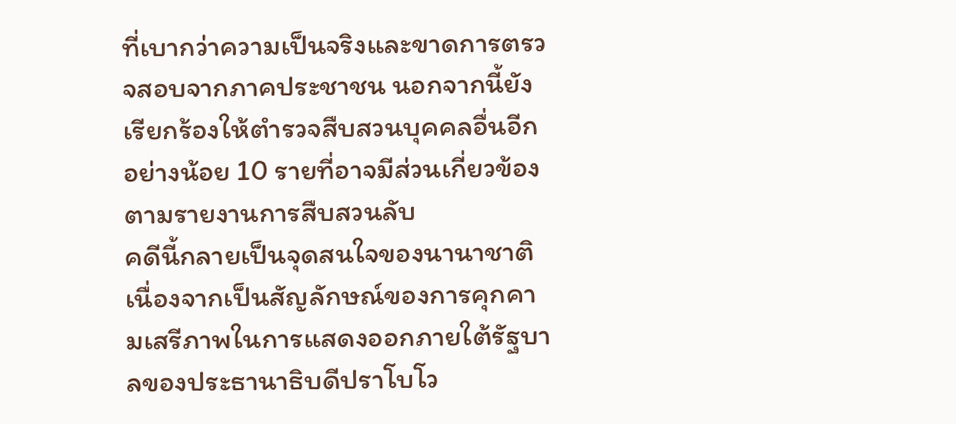ที่เบากว่าความเป็นจริงและขาดการตรวจสอบจากภาคประชาชน นอกจากนี้ยังเรียกร้องให้ตำรวจสืบสวนบุคคลอื่นอีกอย่างน้อย 10 รายที่อาจมีส่วนเกี่ยวข้องตามรายงานการสืบสวนลับ
คดีนี้กลายเป็นจุดสนใจของนานาชาติ เนื่องจากเป็นสัญลักษณ์ของการคุกคามเสรีภาพในการแสดงออกภายใต้รัฐบาลของประธานาธิบดีปราโบโว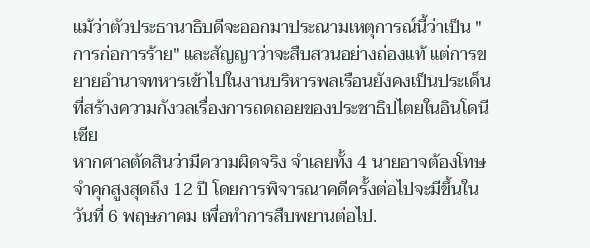แม้ว่าตัวประธานาธิบดีจะออกมาประณามเหตุการณ์นี้ว่าเป็น "การก่อการร้าย" และสัญญาว่าจะสืบสวนอย่างถ่องแท้ แต่การขยายอำนาจทหารเข้าไปในงานบริหารพลเรือนยังคงเป็นประเด็นที่สร้างความกังวลเรื่องการถดถอยของประชาธิปไตยในอินโดนีเซีย
หากศาลตัดสินว่ามีความผิดจริง จำเลยทั้ง 4 นายอาจต้องโทษจำคุกสูงสุดถึง 12 ปี โดยการพิจารณาคดีครั้งต่อไปจะมีขึ้นในวันที่ 6 พฤษภาคม เพื่อทำการสืบพยานต่อไป.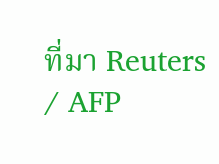ที่มา Reuters / AFP